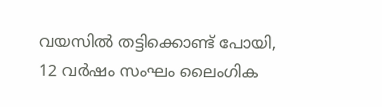വയസില്‍ തട്ടിക്കൊണ്ട് പോയി, 12 വര്‍ഷം സംഘം ലൈംഗിക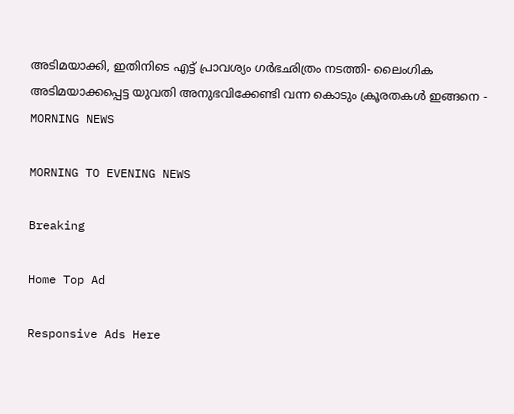അടിമയാക്കി, ഇതിനിടെ എട്ട് പ്രാവശ്യം ഗര്‍ഭഛിത്രം നടത്തി- ലൈംഗിക അടിമയാക്കപ്പെട്ട യുവതി അനുഭവിക്കേണ്ടി വന്ന കൊടും ക്രൂരതകള്‍ ഇങ്ങനെ - MORNING NEWS

MORNING TO EVENING NEWS

Breaking

Home Top Ad

Responsive Ads Here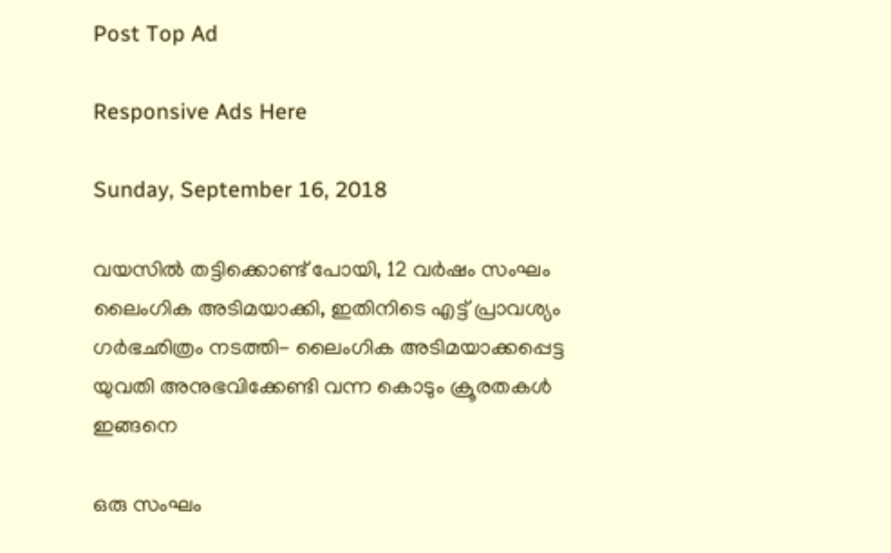Post Top Ad

Responsive Ads Here

Sunday, September 16, 2018

വയസില്‍ തട്ടിക്കൊണ്ട് പോയി, 12 വര്‍ഷം സംഘം ലൈംഗിക അടിമയാക്കി, ഇതിനിടെ എട്ട് പ്രാവശ്യം ഗര്‍ഭഛിത്രം നടത്തി- ലൈംഗിക അടിമയാക്കപ്പെട്ട യുവതി അനുഭവിക്കേണ്ടി വന്ന കൊടും ക്രൂരതകള്‍ ഇങ്ങനെ

ഒരു സംഘം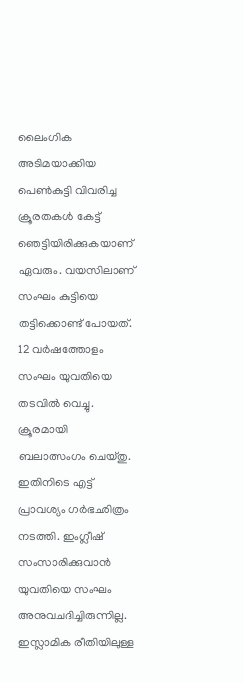ലൈംഗിക അടിമയാക്കിയ പെണ്‍കുട്ടി വിവരിച്ച ക്രൂരതകള്‍ കേട്ട് ഞെട്ടിയിരിക്കുകയാണ് ഏവരും. വയസിലാണ് സംഘം കുട്ടിയെ തട്ടിക്കൊണ്ട് പോയത്. 12 വര്‍ഷത്തോളം സംഘം യുവതിയെ തടവില്‍ വെച്ചു. ക്രൂരമായി ബലാത്സംഗം ചെയ്തു. ഇതിനിടെ എട്ട് പ്രാവശ്യം ഗര്‍ഭഛിത്രം നടത്തി. ഇംഗ്ലീഷ് സംസാരിക്കുവാന്‍ യുവതിയെ സംഘം അനുവചദിച്ചിരുന്നില്ല. ഇസ്ലാമിക രീതിയിലുള്ള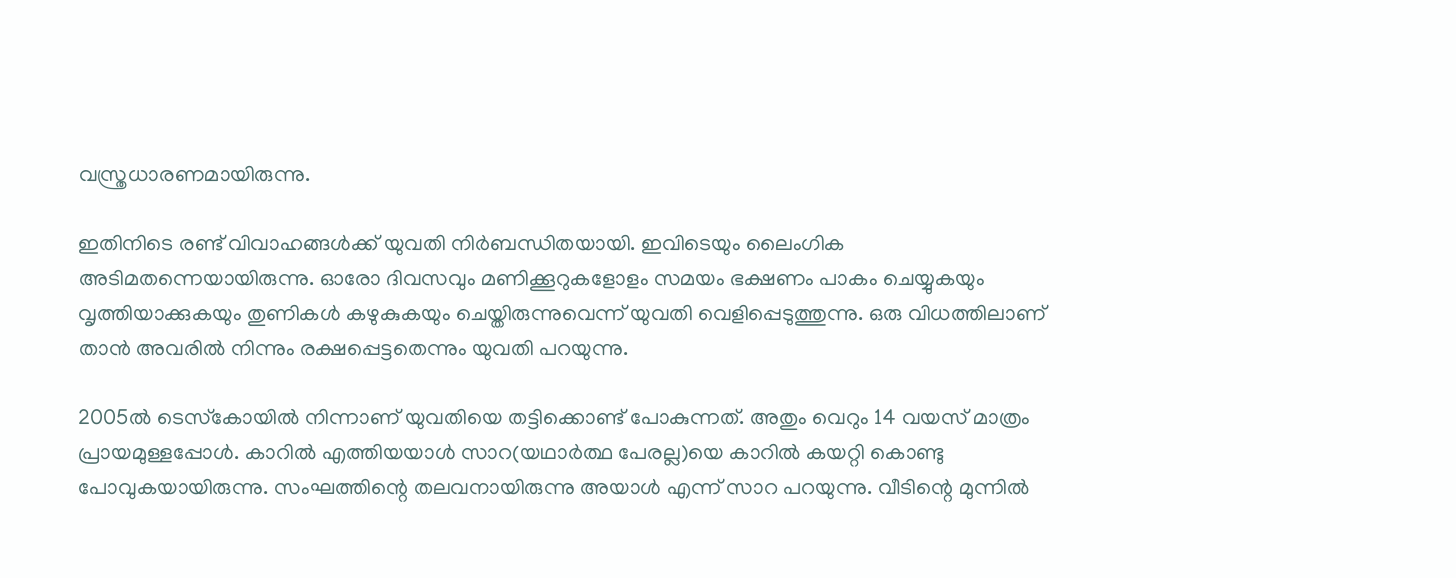വസ്ത്രധാരണമായിരുന്നു.

ഇതിനിടെ രണ്ട് വിവാഹങ്ങള്‍ക്ക് യുവതി നിര്‍ബന്ധിതയായി. ഇവിടെയും ലൈംഗിക അടിമതന്നെയായിരുന്നു. ഓരോ ദിവസവും മണിക്കൂറുകളോളം സമയം ഭക്ഷണം പാകം ചെയ്യുകയും വൃത്തിയാക്കുകയും തുണികള്‍ കഴുകുകയും ചെയ്തിരുന്നുവെന്ന് യുവതി വെളിപ്പെടുത്തുന്നു. ഒരു വിധത്തിലാണ് താന്‍ അവരില്‍ നിന്നും രക്ഷപ്പെട്ടതെന്നും യുവതി പറയുന്നു.

2005ല്‍ ടെസ്‌കോയില്‍ നിന്നാണ് യുവതിയെ തട്ടിക്കൊണ്ട് പോകുന്നത്. അതും വെറും 14 വയസ് മാത്രം പ്രായമുള്ളപ്പോള്‍. കാറില്‍ എത്തിയയാള്‍ സാറ(യഥാര്‍ത്ഥ പേരല്ല)യെ കാറില്‍ കയറ്റി കൊണ്ടു പോവുകയായിരുന്നു. സംഘത്തിന്റെ തലവനായിരുന്നു അയാള്‍ എന്ന് സാറ പറയുന്നു. വീടിന്റെ മുന്നില്‍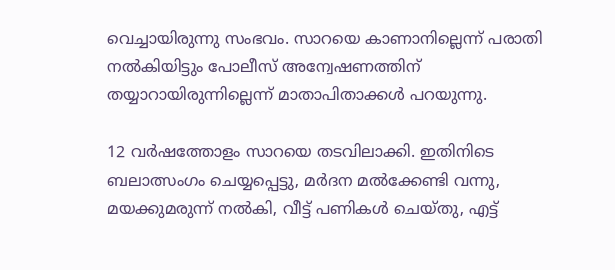വെച്ചായിരുന്നു സംഭവം. സാറയെ കാണാനില്ലെന്ന് പരാതി നല്‍കിയിട്ടും പോലീസ് അന്വേഷണത്തിന് തയ്യാറായിരുന്നില്ലെന്ന് മാതാപിതാക്കള്‍ പറയുന്നു.

12 വര്‍ഷത്തോളം സാറയെ തടവിലാക്കി. ഇതിനിടെ ബലാത്സംഗം ചെയ്യപ്പെട്ടു, മര്‍ദന മല്‍ക്കേണ്ടി വന്നു, മയക്കുമരുന്ന് നല്‍കി, വീട്ട് പണികള്‍ ചെയ്തു, എട്ട്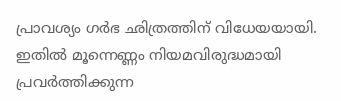പ്രാവശ്യം ഗര്‍ഭ ഛിത്രത്തിന് വിധേയയായി. ഇതില്‍ മൂന്നെണ്ണം നിയമവിരുദ്ധമായി പ്രവര്‍ത്തിക്കുന്ന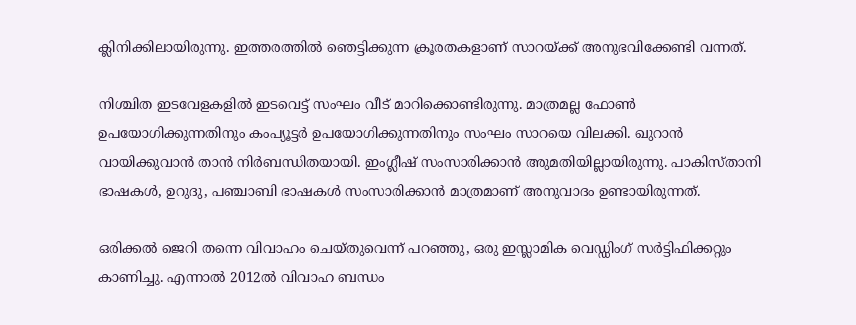ക്ലിനിക്കിലായിരുന്നു. ഇത്തരത്തില്‍ ഞെട്ടിക്കുന്ന ക്രൂരതകളാണ് സാറയ്ക്ക് അനുഭവിക്കേണ്ടി വന്നത്.

നിശ്ചിത ഇടവേളകളില്‍ ഇടവെട്ട് സംഘം വീട് മാറിക്കൊണ്ടിരുന്നു. മാത്രമല്ല ഫോണ്‍ ഉപയോഗിക്കുന്നതിനും കംപ്യൂട്ടര്‍ ഉപയോഗിക്കുന്നതിനും സംഘം സാറയെ വിലക്കി. ഖുറാന്‍ വായിക്കുവാന്‍ താന്‍ നിര്‍ബന്ധിതയായി. ഇംഗ്ലീഷ് സംസാരിക്കാന്‍ അുമതിയില്ലായിരുന്നു. പാകിസ്താനി ഭാഷകള്‍, ഉറുദു, പഞ്ചാബി ഭാഷകള്‍ സംസാരിക്കാന്‍ മാത്രമാണ് അനുവാദം ഉണ്ടായിരുന്നത്.

ഒരിക്കല്‍ ജെറി തന്നെ വിവാഹം ചെയ്തുവെന്ന് പറഞ്ഞു, ഒരു ഇസ്ലാമിക വെഡ്ഡിംഗ് സര്‍ട്ടിഫിക്കറ്റും കാണിച്ചു. എന്നാല്‍ 2012ല്‍ വിവാഹ ബന്ധം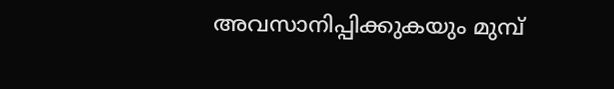അവസാനിപ്പിക്കുകയും മുമ്പ്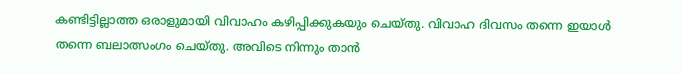കണ്ടിട്ടില്ലാത്ത ഒരാളുമായി വിവാഹം കഴിപ്പിക്കുകയും ചെയ്തു. വിവാഹ ദിവസം തന്നെ ഇയാള്‍ തന്നെ ബലാത്സംഗം ചെയ്തു. അവിടെ നിന്നും താന്‍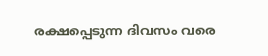രക്ഷപ്പെടുന്ന ദിവസം വരെ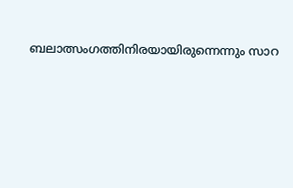ബലാത്സംഗത്തിനിരയായിരുന്നെന്നും സാറ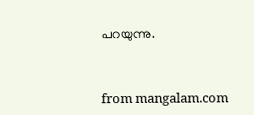പറയുന്നു.



from mangalam.com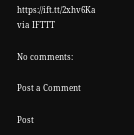https://ift.tt/2xhv6Ka
via IFTTT

No comments:

Post a Comment

Post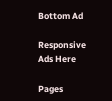Bottom Ad

Responsive Ads Here

Pages